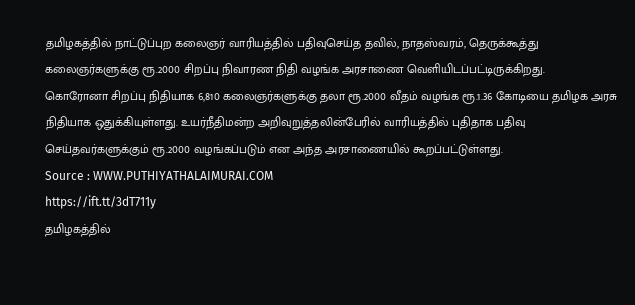தமிழகத்தில் நாட்டுப்புற கலைஞர் வாரியத்தில் பதிவுசெய்த தவில், நாதஸ்வரம், தெருக்கூத்து கலைஞர்களுக்கு ரூ.2000 சிறப்பு நிவாரண நிதி வழங்க அரசாணை வெளியிடப்பட்டிருக்கிறது.
கொரோனா சிறப்பு நிதியாக 6,810 கலைஞர்களுக்கு தலா ரூ.2000 வீதம் வழங்க ரூ.1.36 கோடியை தமிழக அரசு நிதியாக ஒதுக்கியுள்ளது. உயர்நீதிமன்ற அறிவுறுத்தலின்பேரில் வாரியத்தில் புதிதாக பதிவு செய்தவர்களுக்கும் ரூ.2000 வழங்கப்படும் என அந்த அரசாணையில் கூறப்பட்டுள்ளது.
Source : WWW.PUTHIYATHALAIMURAI.COM
https://ift.tt/3dT711y
தமிழகத்தில்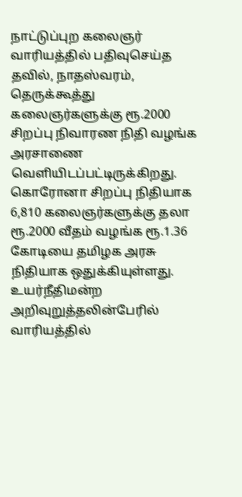நாட்டுப்புற கலைஞர் வாரியத்தில் பதிவுசெய்த தவில், நாதஸ்வரம், தெருக்கூத்து கலைஞர்களுக்கு ரூ.2000 சிறப்பு நிவாரண நிதி வழங்க அரசாணை வெளியிடப்பட்டிருக்கிறது.
கொரோனா சிறப்பு நிதியாக 6,810 கலைஞர்களுக்கு தலா ரூ.2000 வீதம் வழங்க ரூ.1.36 கோடியை தமிழக அரசு நிதியாக ஒதுக்கியுள்ளது. உயர்நீதிமன்ற அறிவுறுத்தலின்பேரில் வாரியத்தில்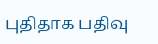புதிதாக பதிவு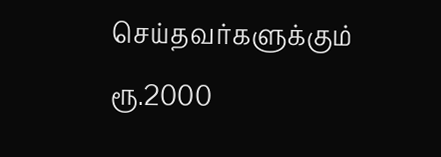செய்தவர்களுக்கும் ரூ.2000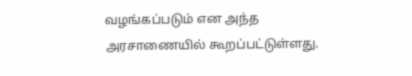வழங்கப்படும் என அந்த அரசாணையில் கூறப்பட்டுள்ளது.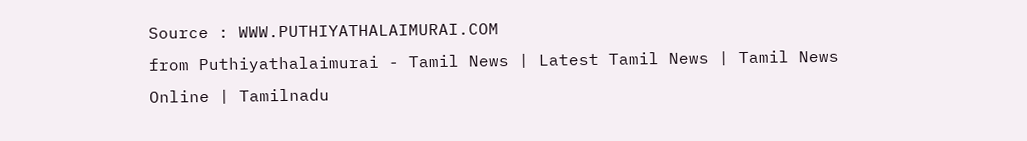Source : WWW.PUTHIYATHALAIMURAI.COM
from Puthiyathalaimurai - Tamil News | Latest Tamil News | Tamil News Online | Tamilnadu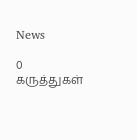News

0 கருத்துகள்